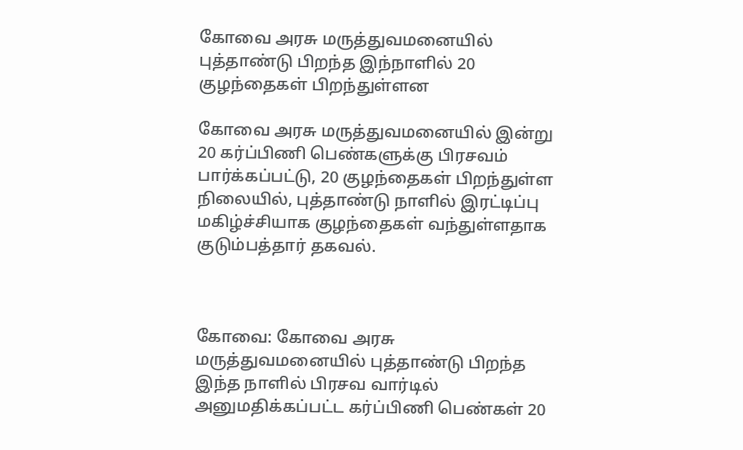கோவை அரசு மருத்துவமனையில் புத்தாண்டு பிறந்த இந்நாளில் 20 குழந்தைகள் பிறந்துள்ளன

கோவை அரசு மருத்துவமனையில் இன்று 20 கர்ப்பிணி பெண்களுக்கு பிரசவம் பார்க்கப்பட்டு, 20 குழந்தைகள் பிறந்துள்ள நிலையில், புத்தாண்டு நாளில் இரட்டிப்பு மகிழ்ச்சியாக குழந்தைகள் வந்துள்ளதாக குடும்பத்தார் தகவல்.



கோவை: கோவை அரசு மருத்துவமனையில் புத்தாண்டு பிறந்த இந்த நாளில் பிரசவ வார்டில் அனுமதிக்கப்பட்ட கர்ப்பிணி பெண்கள் 20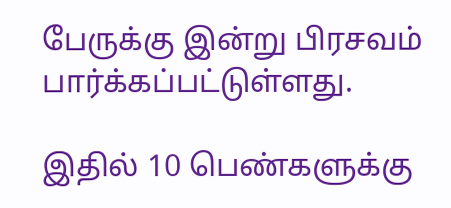பேருக்கு இன்று பிரசவம் பார்க்கப்பட்டுள்ளது.

இதில் 10 பெண்களுக்கு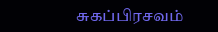சுகப்பிரசவம்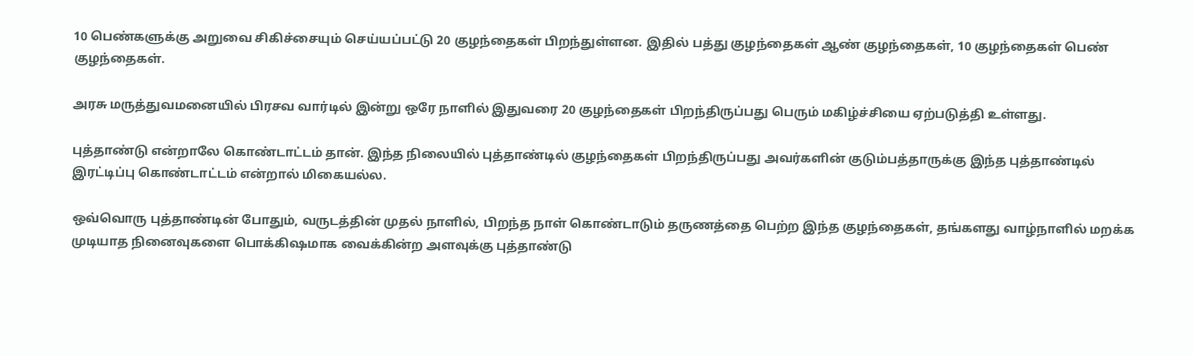10 பெண்களுக்கு அறுவை சிகிச்சையும் செய்யப்பட்டு 20 குழந்தைகள் பிறந்துள்ளன. இதில் பத்து குழந்தைகள் ஆண் குழந்தைகள், 10 குழந்தைகள் பெண் குழந்தைகள்.

அரசு மருத்துவமனையில் பிரசவ வார்டில் இன்று ஒரே நாளில் இதுவரை 20 குழந்தைகள் பிறந்திருப்பது பெரும் மகிழ்ச்சியை ஏற்படுத்தி உள்ளது.

புத்தாண்டு என்றாலே கொண்டாட்டம் தான். இந்த நிலையில் புத்தாண்டில் குழந்தைகள் பிறந்திருப்பது அவர்களின் குடும்பத்தாருக்கு இந்த புத்தாண்டில் இரட்டிப்பு கொண்டாட்டம் என்றால் மிகையல்ல.

ஒவ்வொரு புத்தாண்டின் போதும், வருடத்தின் முதல் நாளில், பிறந்த நாள் கொண்டாடும் தருணத்தை பெற்ற இந்த குழந்தைகள், தங்களது வாழ்நாளில் மறக்க முடியாத நினைவுகளை பொக்கிஷமாக வைக்கின்ற அளவுக்கு புத்தாண்டு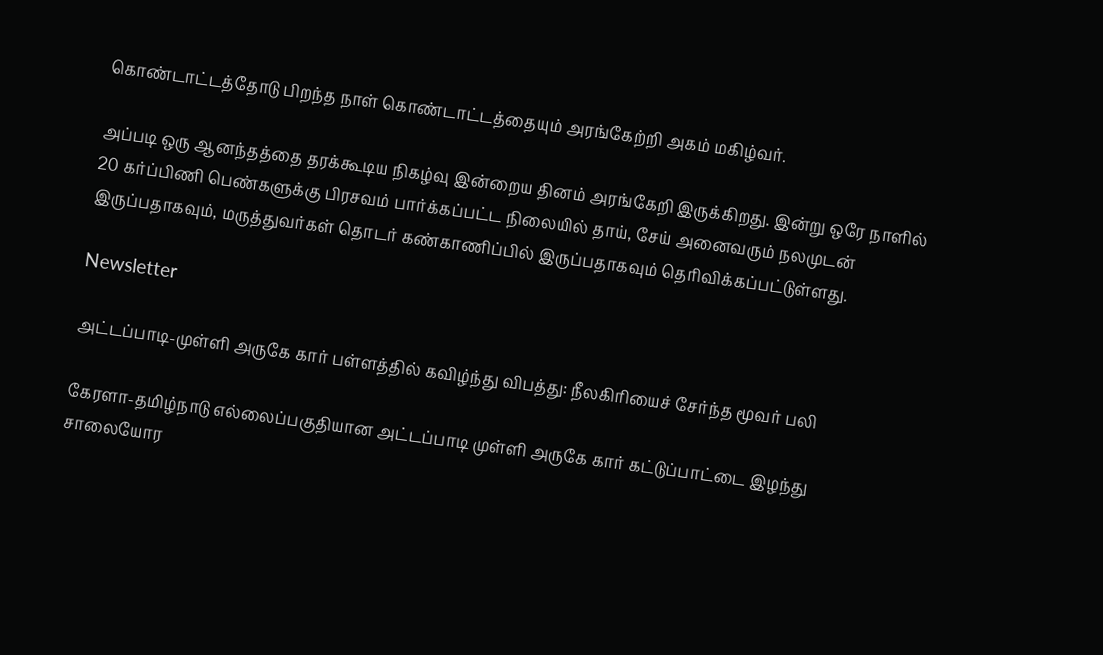கொண்டாட்டத்தோடு பிறந்த நாள் கொண்டாட்டத்தையும் அரங்கேற்றி அகம் மகிழ்வர்.

அப்படி ஒரு ஆனந்தத்தை தரக்கூடிய நிகழ்வு இன்றைய தினம் அரங்கேறி இருக்கிறது. இன்று ஒரே நாளில் 20 கர்ப்பிணி பெண்களுக்கு பிரசவம் பார்க்கப்பட்ட நிலையில் தாய், சேய் அனைவரும் நலமுடன் இருப்பதாகவும், மருத்துவர்கள் தொடர் கண்காணிப்பில் இருப்பதாகவும் தெரிவிக்கப்பட்டுள்ளது.

Newsletter

அட்டப்பாடி-முள்ளி அருகே கார் பள்ளத்தில் கவிழ்ந்து விபத்து: நீலகிரியைச் சேர்ந்த மூவர் பலி

கேரளா-தமிழ்நாடு எல்லைப்பகுதியான அட்டப்பாடி முள்ளி அருகே கார் கட்டுப்பாட்டை இழந்து சாலையோர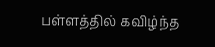பள்ளத்தில் கவிழ்ந்த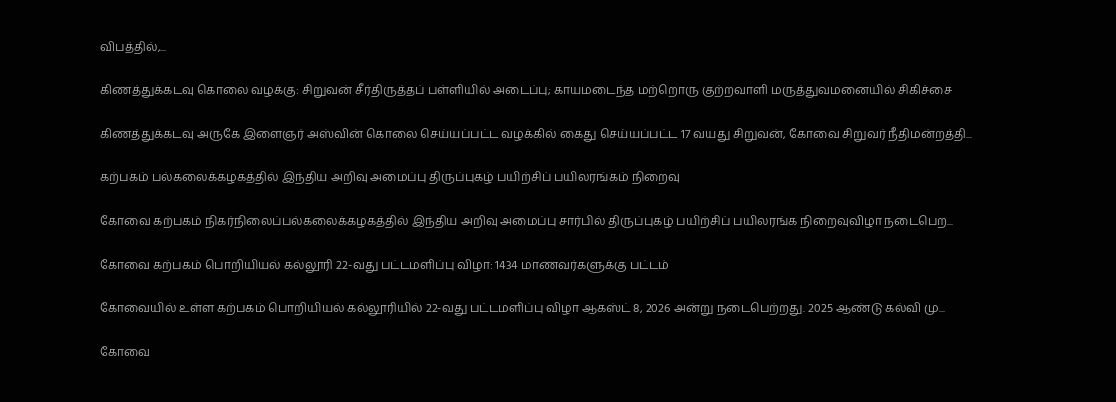விபத்தில்,...

கிணத்துக்கடவு கொலை வழக்கு: சிறுவன் சீர்திருத்தப் பள்ளியில் அடைப்பு; காயமடைந்த மற்றொரு குற்றவாளி மருத்துவமனையில் சிகிச்சை

கிணத்துக்கடவு அருகே இளைஞர் அஸ்வின் கொலை செய்யப்பட்ட வழக்கில் கைது செய்யப்பட்ட 17 வயது சிறுவன், கோவை சிறுவர் நீதிமன்றத்தி...

கற்பகம் பல்கலைக்கழகத்தில் இந்திய அறிவு அமைப்பு திருப்புகழ் பயிற்சிப் பயிலரங்கம் நிறைவு

கோவை கற்பகம் நிகர்நிலைப்பல்கலைக்கழகத்தில் இந்திய அறிவு அமைப்பு சார்பில் திருப்புகழ் பயிற்சிப் பயிலரங்க நிறைவுவிழா நடைபெற...

கோவை கற்பகம் பொறியியல் கல்லூரி 22-வது பட்டமளிப்பு விழா: 1434 மாணவர்களுக்கு பட்டம்

கோவையில் உள்ள கற்பகம் பொறியியல் கல்லூரியில் 22-வது பட்டமளிப்பு விழா ஆகஸ்ட் 8, 2026 அன்று நடைபெற்றது. 2025 ஆண்டு கல்வி மு...

கோவை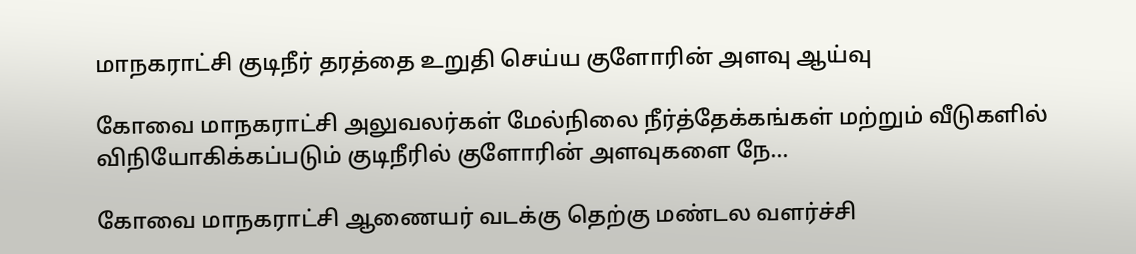மாநகராட்சி குடிநீர் தரத்தை உறுதி செய்ய குளோரின் அளவு ஆய்வு

கோவை மாநகராட்சி அலுவலர்கள் மேல்நிலை நீர்த்தேக்கங்கள் மற்றும் வீடுகளில் விநியோகிக்கப்படும் குடிநீரில் குளோரின் அளவுகளை நே...

கோவை மாநகராட்சி ஆணையர் வடக்கு தெற்கு மண்டல வளர்ச்சி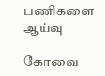பணிகளை ஆய்வு

கோவை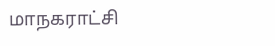மாநகராட்சி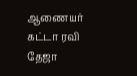ஆணையர் கட்டா ரவி தேஜா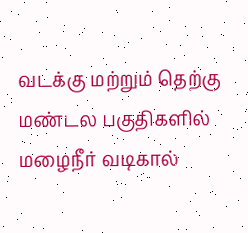வடக்கு மற்றும் தெற்கு மண்டல பகுதிகளில் மழைநீர் வடிகால்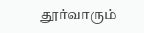தூர்வாரும்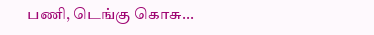பணி, டெங்கு கொசு...